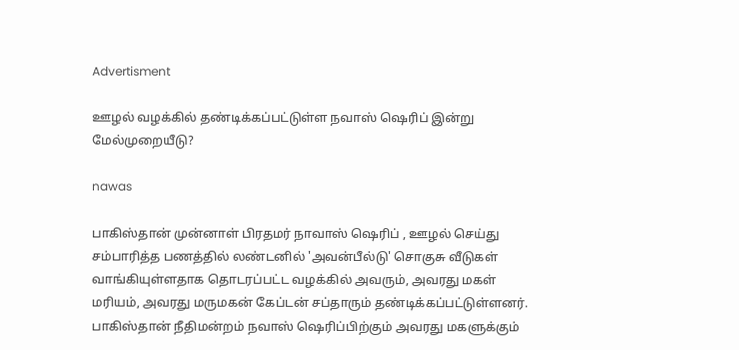Advertisment

ஊழல் வழக்கில் தண்டிக்கப்பட்டுள்ள நவாஸ் ஷெரிப் இன்று மேல்முறையீடு?

nawas

பாகிஸ்தான் முன்னாள் பிரதமர் நாவாஸ் ஷெரிப் , ஊழல் செய்து சம்பாரித்த பணத்தில் லண்டனில் 'அவன்பீல்டு' சொகுசு வீடுகள் வாங்கியுள்ளதாக தொடரப்பட்ட வழக்கில் அவரும், அவரது மகள் மரியம், அவரது மருமகன் கேப்டன் சப்தாரும் தண்டிக்கப்பட்டுள்ளனர். பாகிஸ்தான் நீதிமன்றம் நவாஸ் ஷெரிப்பிற்கும் அவரது மகளுக்கும்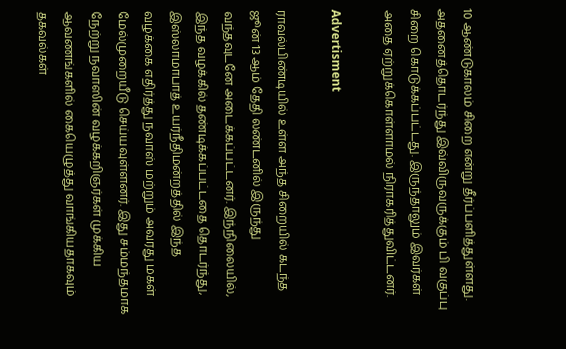10 ஆண்டுகாலம் சிறை என்று தீர்ப்பளித்துள்ளது. அதனைத்தொடர்ந்து இவ்விருவருக்கும் பி வகுப்பு சிறை கொடுக்கப்பட்டது. இருந்தாலும் இவர்கள் அதை ஏற்றுக்கொள்ளாமல் நிராகரித்துவிட்டனர்.

Advertisment

ராவல்பிண்டியில் உள்ள அந்த சிறையில் கடந்த ஜூன் 13 ஆம் தேதி லண்டனில் இருந்து வந்தவுடனே அடைக்கப்பட்டனர். இந்நிலையில், இந்த வழக்கில் தண்டிக்கப்பட்டதை தொடர்ந்து, இஸ்லாமாபாத் உயர்நீதிமன்றத்தில் இந்த வழக்கை எதிர்த்து நவாஸ் மற்றும் அவரது மகள் மேல்முறையீடு செய்யவுள்ளனர். இது சம்மந்தமாக நேற்று நவாஸின் வழக்கறிஞர்கள் முக்கிய ஆவணங்களில் கையெழுத்து வாங்கியதாகவும் தகவல்கள்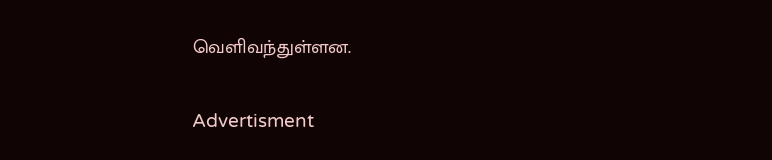வெளிவந்துள்ளன.

Advertisment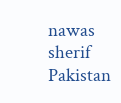nawas sherif Pakistan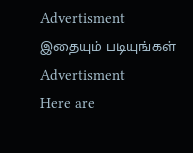Advertisment
இதையும் படியுங்கள்
Advertisment
Here are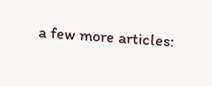a few more articles: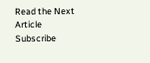Read the Next Article
Subscribe